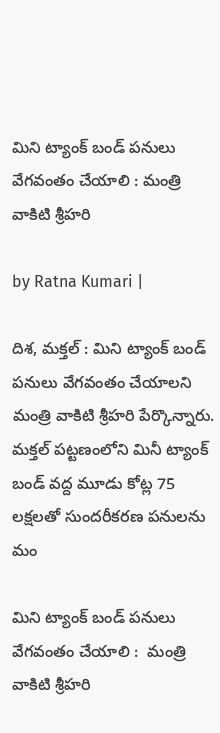మిని ట్యాంక్ బండ్ ప‌నులు వేగ‌వంతం చేయాలి : మంత్రి వాకిటి శ్రీహ‌రి

by Ratna Kumari |

దిశ‌, మ‌క్త‌ల్ : మిని ట్యాంక్ బండ్ ప‌నులు వేగ‌వంతం చేయాలని మంత్రి వాకిటి శ్రీహ‌రి పేర్కొన్నారు. మ‌క్త‌ల్ ప‌ట్ట‌ణంలోని మినీ ట్యాంక్ బండ్ వ‌ద్ద మూడు కోట్ల 75 ల‌క్ష‌ల‌తో సుంద‌రీక‌ర‌ణ ప‌నుల‌ను మం

మిని ట్యాంక్ బండ్ ప‌నులు వేగ‌వంతం చేయాలి :  మంత్రి వాకిటి శ్రీహ‌రి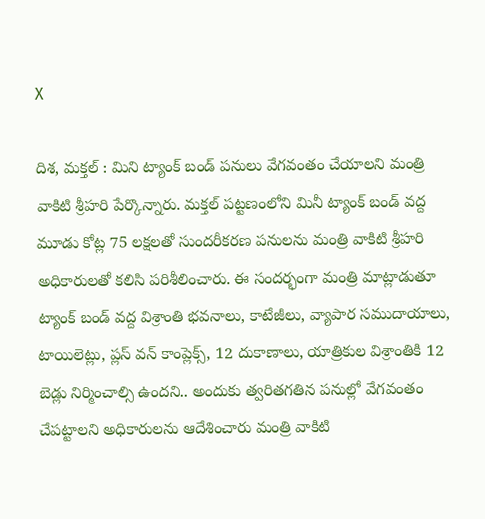X

దిశ‌, మ‌క్త‌ల్ : మిని ట్యాంక్ బండ్ ప‌నులు వేగ‌వంతం చేయాలని మంత్రి వాకిటి శ్రీహ‌రి పేర్కొన్నారు. మ‌క్త‌ల్ ప‌ట్ట‌ణంలోని మినీ ట్యాంక్ బండ్ వ‌ద్ద మూడు కోట్ల 75 ల‌క్ష‌ల‌తో సుంద‌రీక‌ర‌ణ ప‌నుల‌ను మంత్రి వాకిటి శ్రీహ‌రి అధికారుల‌తో క‌లిసి ప‌రిశీలించారు. ఈ సంద‌ర్భంగా మంత్రి మాట్లాడుతూ ట్యాంక్ బండ్ వ‌ద్ద విశ్రాంతి భ‌వ‌నాలు, కాటేజీలు, వ్యాపార స‌ముదాయాలు, టాయిలెట్లు, ప్ల‌స్ వ‌న్ కాంప్లెక్స్, 12 దుకాణాలు, యాత్రికుల విశ్రాంతికి 12 బెడ్లు నిర్మించాల్సి ఉంద‌ని.. అందుకు త్వ‌రిత‌గ‌తిన ప‌నుల్లో వేగ‌వంతం చేప‌ట్టాల‌ని అధికారుల‌ను ఆదేశించారు మంత్రి వాకిటి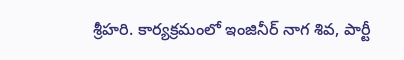శ్రీహ‌రి. కార్యక్ర‌మంలో ఇంజినీర్ నాగ శివ‌, పార్టీ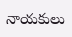నాయ‌కులు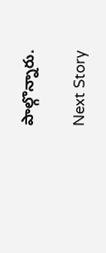పాల్గొన్నారు.

Next Story